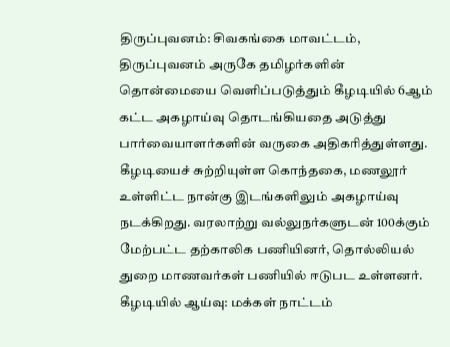திருப்புவனம்: சிவகங்கை மாவட்டம், திருப்புவனம் அருகே தமிழர்களின் தொன்மையை வெளிப்படுத்தும் கீழடியில் 6ஆம் கட்ட அகழாய்வு தொடங்கியதை அடுத்து பார்வையாளர்களின் வருகை அதிகரித்துள்ளது. கீழடியைச் சுற்றியுள்ள கொந்தகை, மணலூர் உள்ளிட்ட நான்கு இடங்களிலும் அகழாய்வு நடக்கிறது. வரலாற்று வல்லுநர்களுடன் 100க்கும் மேற்பட்ட தற்காலிக பணியினர், தொல்லியல் துறை மாணவர்கள் பணியில் ஈடுபட உள்ளனர்.
கீழடியில் ஆய்வு: மக்கள் நாட்டம்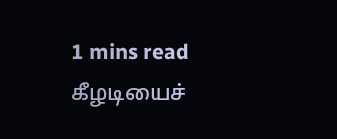1 mins read
கீழடியைச்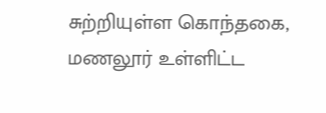சுற்றியுள்ள கொந்தகை, மணலூர் உள்ளிட்ட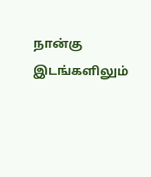நான்கு இடங்களிலும்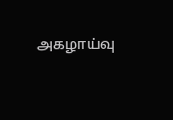அகழாய்வு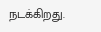நடக்கிறது.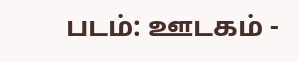படம்: ஊடகம் -